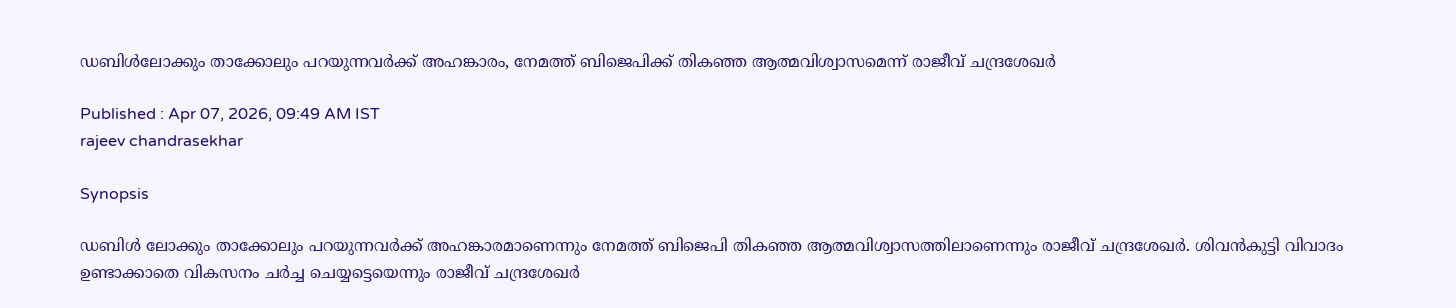ഡബിള്‍ലോക്കും താക്കോലും പറയുന്നവര്‍ക്ക് അഹങ്കാരം, നേമത്ത് ബിജെപിക്ക് തികഞ്ഞ ആത്മവിശ്വാസമെന്ന് രാജീവ് ചന്ദ്രശേഖര്‍

Published : Apr 07, 2026, 09:49 AM IST
rajeev chandrasekhar

Synopsis

ഡബിള്‍ ലോക്കും താക്കോലും പറയുന്നവര്‍ക്ക് അഹങ്കാരമാണെന്നും നേമത്ത് ബിജെപി തികഞ്ഞ ആത്മവിശ്വാസത്തിലാണെന്നും രാജീവ് ചന്ദ്രശേഖര്‍. ശിവൻകുട്ടി വിവാദം ഉണ്ടാക്കാതെ വികസനം ചര്‍ച്ച ചെയ്യട്ടെയെന്നും രാജീവ് ചന്ദ്രശേഖര്‍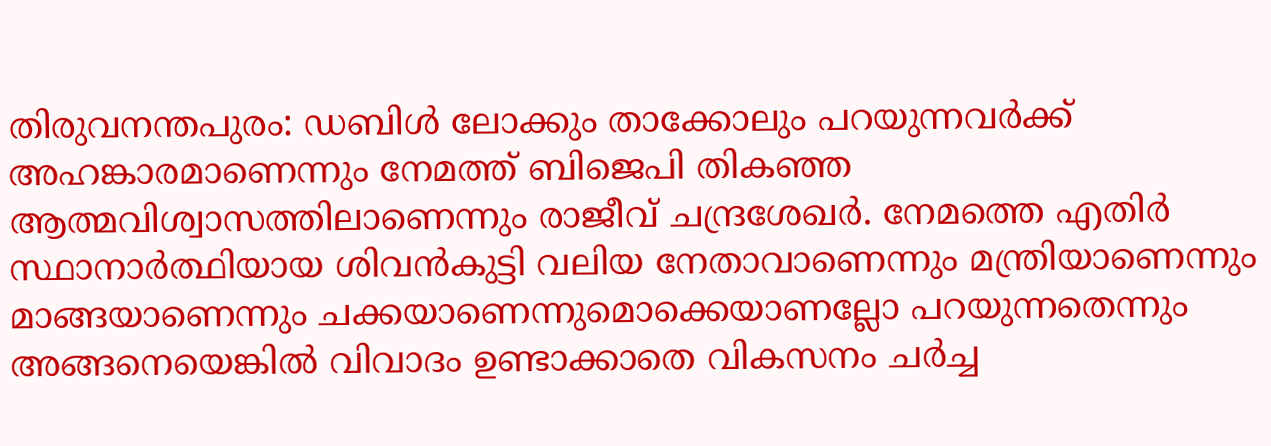തിരുവനന്തപുരം: ഡബിള്‍ ലോക്കും താക്കോലും പറയുന്നവര്‍ക്ക് അഹങ്കാരമാണെന്നും നേമത്ത് ബിജെപി തികഞ്ഞ ആത്മവിശ്വാസത്തിലാണെന്നും രാജീവ് ചന്ദ്രശേഖര്‍. നേമത്തെ എതിര്‍ സ്ഥാനാര്‍ത്ഥിയായ ശിവൻകുട്ടി വലിയ നേതാവാണെന്നും മന്ത്രിയാണെന്നും മാങ്ങയാണെന്നും ചക്കയാണെന്നുമൊക്കെയാണല്ലോ പറയുന്നതെന്നും അങ്ങനെയെങ്കിൽ വിവാദം ഉണ്ടാക്കാതെ വികസനം ചര്‍ച്ച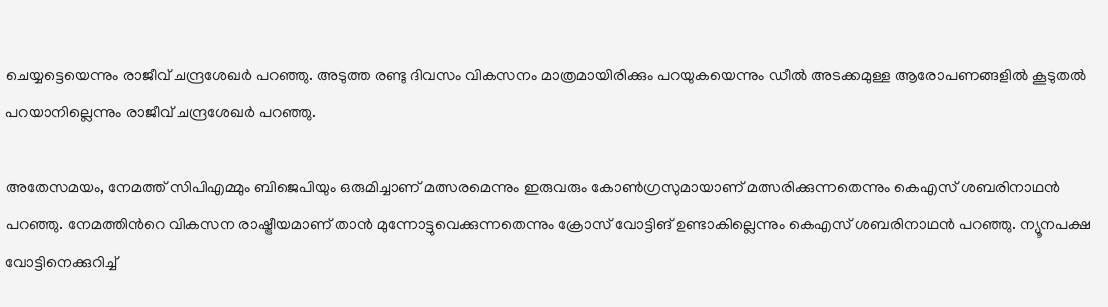ചെയ്യട്ടെയെന്നും രാജീവ് ചന്ദ്രശേഖര്‍ പറഞ്ഞു. അടുത്ത രണ്ടു ദിവസം വികസനം മാത്രമായിരിക്കും പറയുകയെന്നും ഡീൽ അടക്കമുള്ള ആരോപണങ്ങളിൽ കൂടുതൽ പറയാനില്ലെന്നും രാജീവ് ചന്ദ്രശേഖര്‍ പറഞ്ഞു.

അതേസമയം, നേമത്ത് സിപിഎമ്മും ബിജെപിയും ഒരുമിച്ചാണ് മത്സരമെന്നും ഇരുവരും കോണ്‍ഗ്രസുമായാണ് മത്സരിക്കുന്നതെന്നും കെഎസ് ശബരിനാഥൻ പറഞ്ഞു. നേമത്തിന്‍റെ വികസന രാഷ്ട്രീയമാണ് താൻ മുന്നോട്ടുവെക്കുന്നതെന്നും ക്രോസ് വോട്ടിങ് ഉണ്ടാകില്ലെന്നും കെഎസ് ശബരിനാഥൻ പറഞ്ഞു. ന്യൂനപക്ഷ വോട്ടിനെക്കുറിച്ച്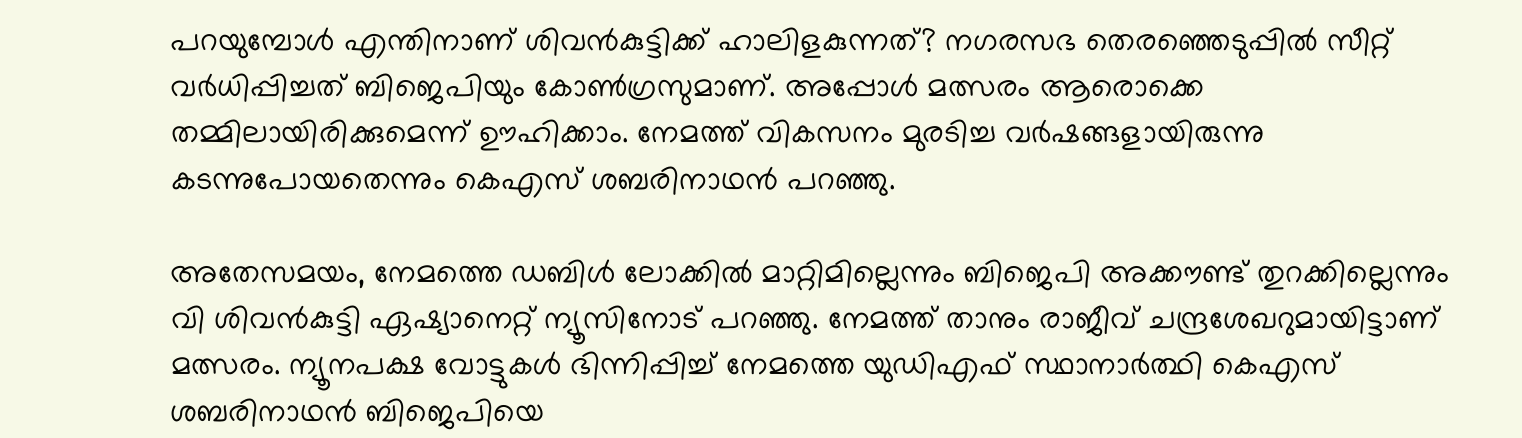പറയുമ്പോള്‍ എന്തിനാണ് ശിവൻകുട്ടിക്ക് ഹാലിളകുന്നത്? നഗരസഭ തെരഞ്ഞെടുപ്പിൽ സീറ്റ് വര്‍ധിപ്പിച്ചത് ബിജെപിയും കോണ്‍ഗ്രസുമാണ്. അപ്പോള്‍ മത്സരം ആരൊക്കെ തമ്മിലായിരിക്കുമെന്ന് ഊഹിക്കാം. നേമത്ത് വികസനം മുരടിച്ച വര്‍ഷങ്ങളായിരുന്നു കടന്നുപോയതെന്നും കെഎസ് ശബരിനാഥൻ പറഞ്ഞു.

അതേസമയം, നേമത്തെ ഡബിള്‍ ലോക്കിൽ മാറ്റിമില്ലെന്നും ബിജെപി അക്കൗണ്ട് തുറക്കില്ലെന്നും വി ശിവൻകുട്ടി ഏഷ്യാനെറ്റ് ന്യൂസിനോട് പറഞ്ഞു. നേമത്ത് താനും രാജീവ് ചന്ദ്രശേഖറുമായിട്ടാണ് മത്സരം. ന്യൂനപക്ഷ വോട്ടുകള്‍ ഭിന്നിപ്പിച്ച് നേമത്തെ യുഡിഎഫ് സ്ഥാനാര്‍ത്ഥി കെഎസ് ശബരിനാഥൻ ബിജെപിയെ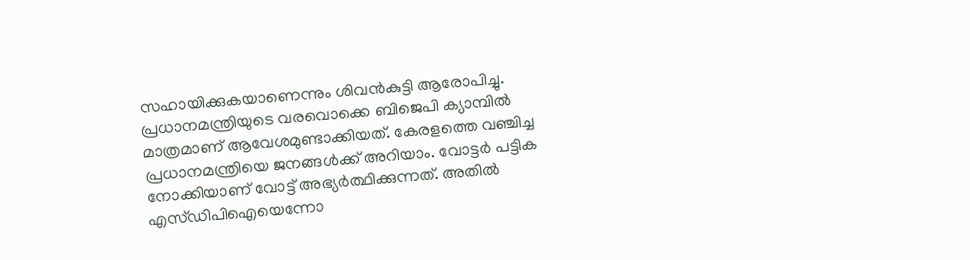സഹായിക്കുകയാണെന്നും ശിവൻകുട്ടി ആരോപിച്ചു. പ്രധാനമന്ത്രിയുടെ വരവൊക്കെ ബിജെപി ക്യാമ്പിൽ മാത്രമാണ് ആവേശമുണ്ടാക്കിയത്. കേരളത്തെ വഞ്ചിച്ച പ്രധാനമന്ത്രിയെ ജനങ്ങള്‍ക്ക് അറിയാം. വോട്ടർ പട്ടിക നോക്കിയാണ് വോട്ട് അഭ്യർത്ഥിക്കുന്നത്. അതിൽ എസ്‍ഡിപിഐയെന്നോ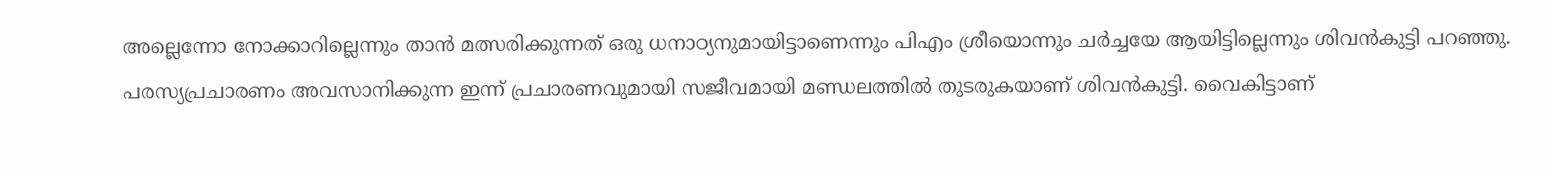അല്ലെന്നോ നോക്കാറില്ലെന്നും താൻ മത്സരിക്കുന്നത് ഒരു ധനാഠ്യനുമായിട്ടാണെന്നും പിഎം ശ്രീയൊന്നും ചര്‍ച്ചയേ ആയിട്ടില്ലെന്നും ശിവൻകുട്ടി പറഞ്ഞു. പരസ്യപ്രചാരണം അവസാനിക്കുന്ന ഇന്ന് പ്രചാരണവുമായി സജീവമായി മണ്ഡലത്തിൽ തുടരുകയാണ് ശിവൻകുട്ടി. വൈകിട്ടാണ്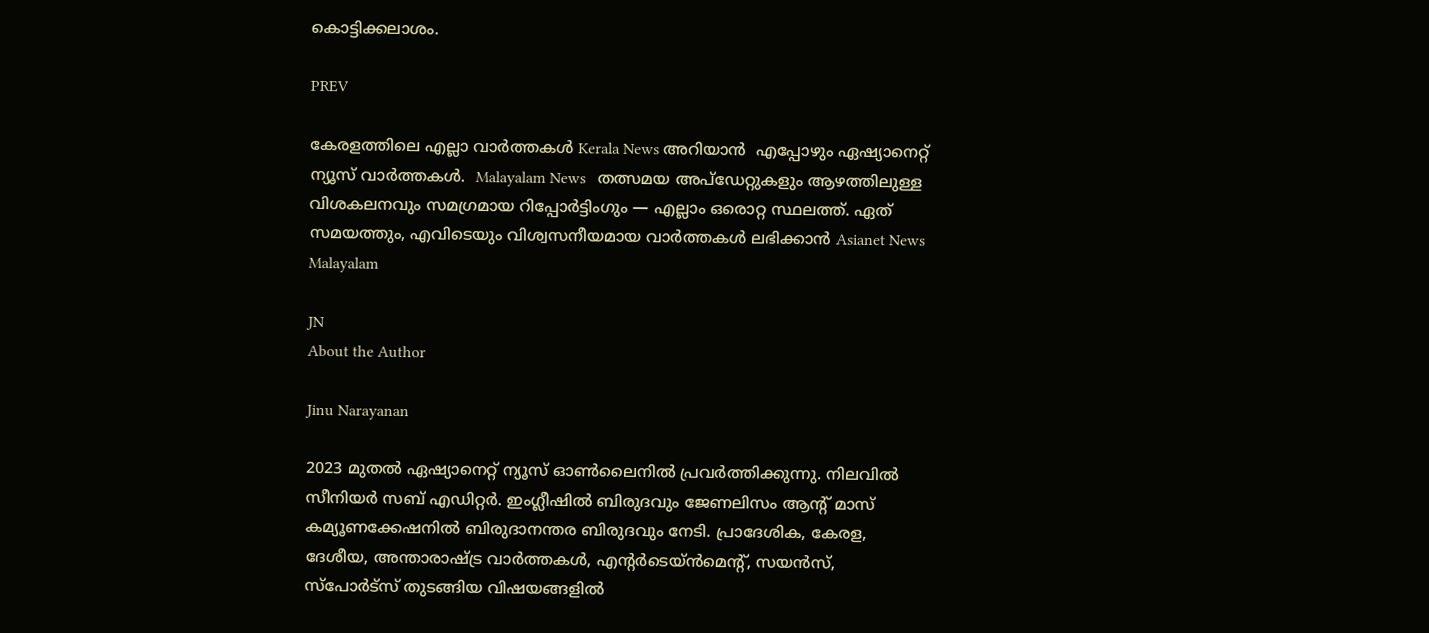കൊട്ടിക്കലാശം.

PREV

കേരളത്തിലെ എല്ലാ വാർത്തകൾ Kerala News അറിയാൻ  എപ്പോഴും ഏഷ്യാനെറ്റ് ന്യൂസ് വാർത്തകൾ.  Malayalam News   തത്സമയ അപ്‌ഡേറ്റുകളും ആഴത്തിലുള്ള വിശകലനവും സമഗ്രമായ റിപ്പോർട്ടിംഗും — എല്ലാം ഒരൊറ്റ സ്ഥലത്ത്. ഏത് സമയത്തും, എവിടെയും വിശ്വസനീയമായ വാർത്തകൾ ലഭിക്കാൻ Asianet News Malayalam

JN
About the Author

Jinu Narayanan

2023 മുതൽ ഏഷ്യാനെറ്റ് ന്യൂസ് ഓണ്‍ലൈനിൽ പ്രവര്‍ത്തിക്കുന്നു. നിലവിൽ സീനിയര്‍ സബ് എഡിറ്റര്‍. ഇംഗ്ലീഷിൽ ബിരുദവും ജേണലിസം ആന്‍റ് മാസ് കമ്യൂണക്കേഷനിൽ ബിരുദാനന്തര ബിരുദവും നേടി. പ്രാദേശിക, കേരള, ദേശീയ, അന്താരാഷ്ട്ര വാര്‍ത്തകള്‍, എന്റർടെയ്ൻമെൻ്റ്, സയൻസ്, സ്പോര്‍ട്സ് തുടങ്ങിയ വിഷയങ്ങളിൽ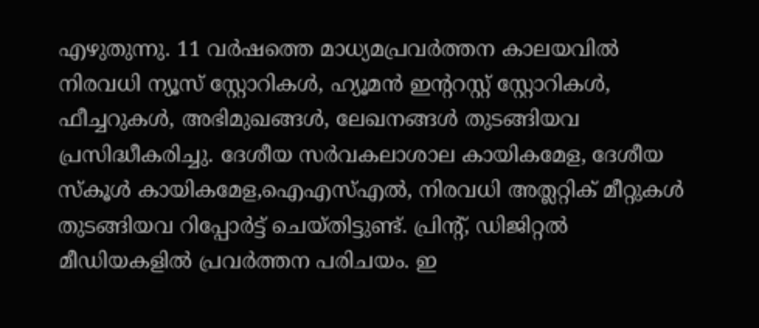എഴുതുന്നു. 11 വര്‍ഷത്തെ മാധ്യമപ്രവര്‍ത്തന കാലയവിൽ നിരവധി ന്യൂസ് സ്റ്റോറികള്‍, ഹ്യൂമൻ ഇന്‍ററസ്റ്റ് സ്റ്റോറികള്‍, ഫീച്ചറുകള്‍, അഭിമുഖങ്ങള്‍, ലേഖനങ്ങള്‍ തുടങ്ങിയവ പ്രസിദ്ധീകരിച്ചു. ദേശീയ സര്‍വകലാശാല കായികമേള, ദേശീയ സ്കൂള്‍ കായികമേള,ഐഎസ്എൽ, നിരവധി അത്ലറ്റിക് മീറ്റുകള്‍ തുടങ്ങിയവ റിപ്പോര്‍ട്ട് ചെയ്തിട്ടുണ്ട്. പ്രിന്‍റ്, ഡിജിറ്റൽ മീഡിയകളിൽ പ്രവര്‍ത്തന പരിചയം. ഇ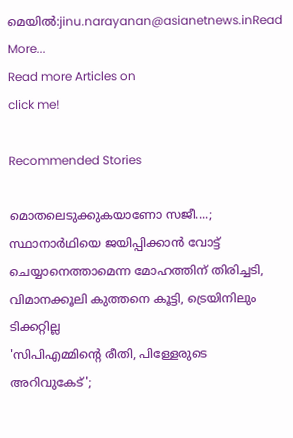മെയിൽ:jinu.narayanan@asianetnews.inRead More...
Read more Articles on
click me!

Recommended Stories

മൊതലെടുക്കുകയാണോ സജീ....; സ്ഥാനാർഥിയെ ജയിപ്പിക്കാൻ വോട്ട് ചെയ്യാനെത്താമെന്ന മോഹത്തിന് തിരിച്ചടി, വിമാനക്കൂലി കുത്തനെ കൂട്ടി, ട്രെയിനിലും ടിക്കറ്റില്ല
'സിപിഎമ്മിന്‍റെ രീതി, പിള്ളേരുടെ അറിവുകേട്';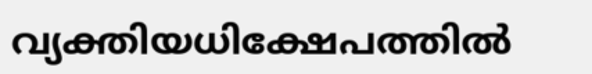വ്യക്തിയധിക്ഷേപത്തിൽ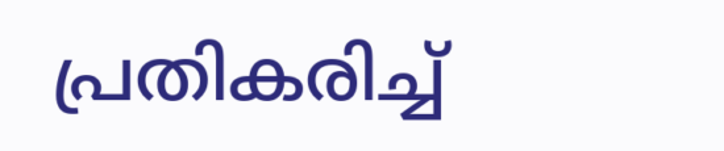പ്രതികരിച്ച്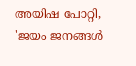അയിഷ പോറ്റി, 'ജയം ജനങ്ങൾ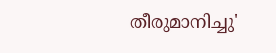തീരുമാനിച്ചു'